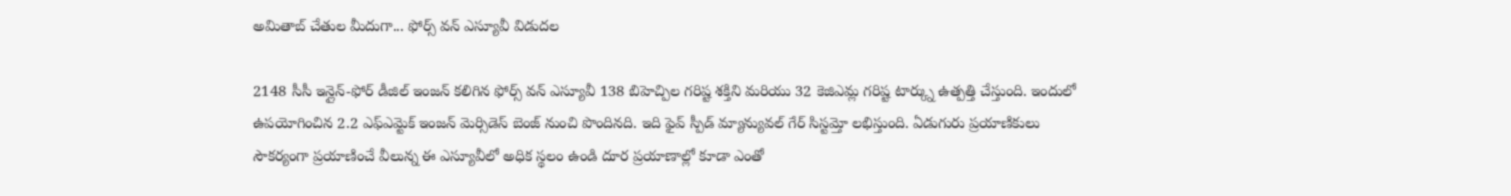అమితాబ్ చేతుల మీదుగా... ఫోర్స్ వన్ ఎస్యూవీ విడుదల

2148 సీసీ ఇన్లైన్-ఫోర్ డీజిల్ ఇంజన్ కలిగిన ఫోర్స్ వన్ ఎస్యూవీ 138 బిహెచ్పిల గరిష్ట శక్తిని మరియు 32 కెజిఎమ్ల గరిష్ట టార్క్ను ఉత్పత్తి చేస్తుంది. ఇందులో ఉపయోగించిన 2.2 ఎఫ్ఎమ్టెక్ ఇంజన్ మెర్సిడెస్ బెంజ్ నుంచి పొందినది. ఇది ఫైవ్ స్పీడ్ మ్యాన్యువల్ గేర్ సిస్టమ్తో లభిస్తుంది. ఏడుగురు ప్రయాణికులు సౌకర్యంగా ప్రయాణించే వీలున్న ఈ ఎస్యూవీలో అధిక స్థలం ఉండి దూర ప్రయాణాల్లో కూడా ఎంతో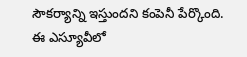సౌకర్యాన్ని ఇస్తుందని కంపెనీ పేర్కొంది.
ఈ ఎస్యూవీలో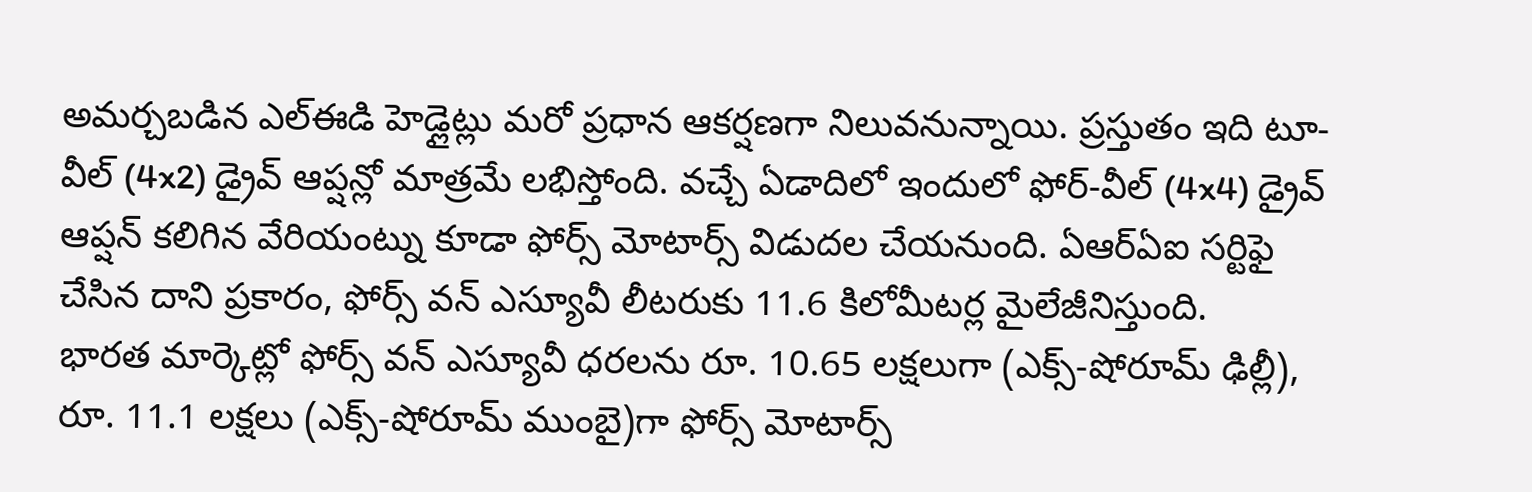అమర్చబడిన ఎల్ఈడి హెడ్లైట్లు మరో ప్రధాన ఆకర్షణగా నిలువనున్నాయి. ప్రస్తుతం ఇది టూ-వీల్ (4x2) డ్రైవ్ ఆప్షన్లో మాత్రమే లభిస్తోంది. వచ్చే ఏడాదిలో ఇందులో ఫోర్-వీల్ (4x4) డ్రైవ్ ఆప్షన్ కలిగిన వేరియంట్ను కూడా ఫోర్స్ మోటార్స్ విడుదల చేయనుంది. ఏఆర్ఏఐ సర్టిఫై చేసిన దాని ప్రకారం, ఫోర్స్ వన్ ఎస్యూవీ లీటరుకు 11.6 కిలోమీటర్ల మైలేజీనిస్తుంది.
భారత మార్కెట్లో ఫోర్స్ వన్ ఎస్యూవీ ధరలను రూ. 10.65 లక్షలుగా (ఎక్స్-షోరూమ్ ఢిల్లీ), రూ. 11.1 లక్షలు (ఎక్స్-షోరూమ్ ముంబై)గా ఫోర్స్ మోటార్స్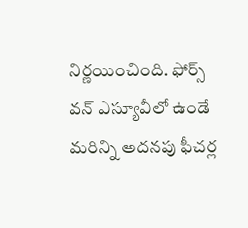నిర్ణయించింది. ఫోర్స్ వన్ ఎస్యూవీలో ఉండే మరిన్ని అదనపు ఫీచర్ల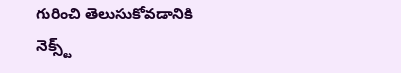గురించి తెలుసుకోవడానికి నెక్స్ట్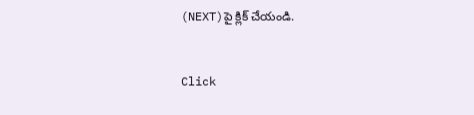(NEXT)పై క్లిక్ చేయండి.


Click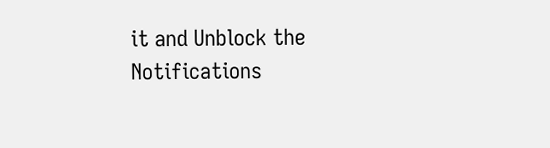it and Unblock the Notifications